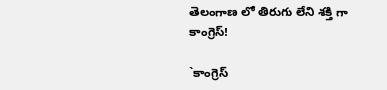తెలంగాణ లో తిరుగు లేని శక్తి గా కాంగ్రెస్!

`కాంగ్రెస్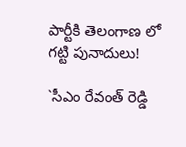పార్టీకి తెలంగాణ లో గట్టి పునాదులు!

`సీఎం రేవంత్ రెడ్డి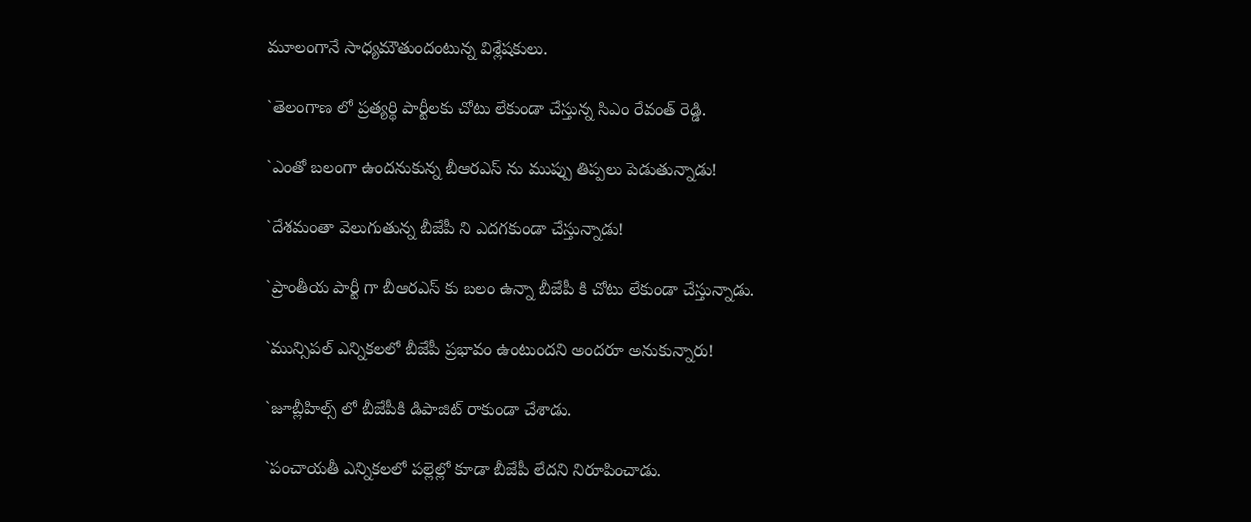మూలంగానే సాధ్యమౌతుందంటున్న విశ్లేషకులు.

`తెలంగాణ లో ప్రత్యర్థి పార్టీలకు చోటు లేకుండా చేస్తున్న సిఎం రేవంత్ రెడ్డి.

`ఎంతో బలంగా ఉందనుకున్న బీఆరఎస్ ను ముప్పు తిప్పలు పెడుతున్నాడు!

`దేశమంతా వెలుగుతున్న బీజేపీ ని ఎదగకుండా చేస్తున్నాడు!

`ప్రాంతీయ పార్టీ గా బీఆరఎస్ కు బలం ఉన్నా బీజేపీ కి చోటు లేకుండా చేస్తున్నాడు.

`మున్సిపల్ ఎన్నికలలో బీజేపీ ప్రభావం ఉంటుందని అందరూ అనుకున్నారు!

`జూబ్లీహిల్స్ లో బీజేపీకి డిపాజిట్ రాకుండా చేశాడు.

`పంచాయతీ ఎన్నికలలో పల్లెల్లో కూడా బీజేపీ లేదని నిరూపించాడు.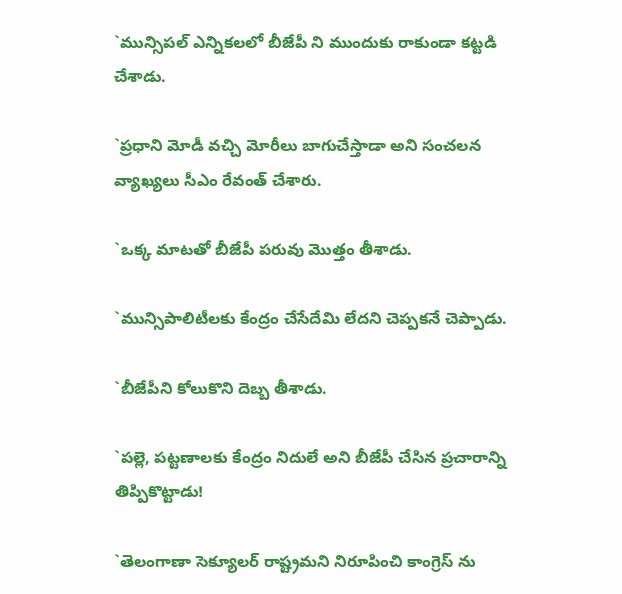`మున్సిపల్ ఎన్నికలలో బీజేపీ ని ముందుకు రాకుండా కట్టడి చేశాడు.

`ప్రధాని మోడీ వచ్చి మోరీలు బాగుచేస్తాడా అని సంచలన వ్యాఖ్యలు సీఎం రేవంత్ చేశారు.

`ఒక్క మాటతో బీజేపీ పరువు మొత్తం తీశాడు.

`మున్సిపాలిటీలకు కేంద్రం చేసేదేమి లేదని చెప్పకనే చెప్పాడు.

`బీజేపీని కోలుకొని దెబ్బ తీశాడు.

`పల్లె, పట్టణాలకు కేంద్రం నిదులే అని బీజేపీ చేసిన ప్రచారాన్ని తిప్పికొట్టాడు!

`తెలంగాణా సెక్యూలర్ రాష్ట్రమని నిరూపించి కాంగ్రెస్ ను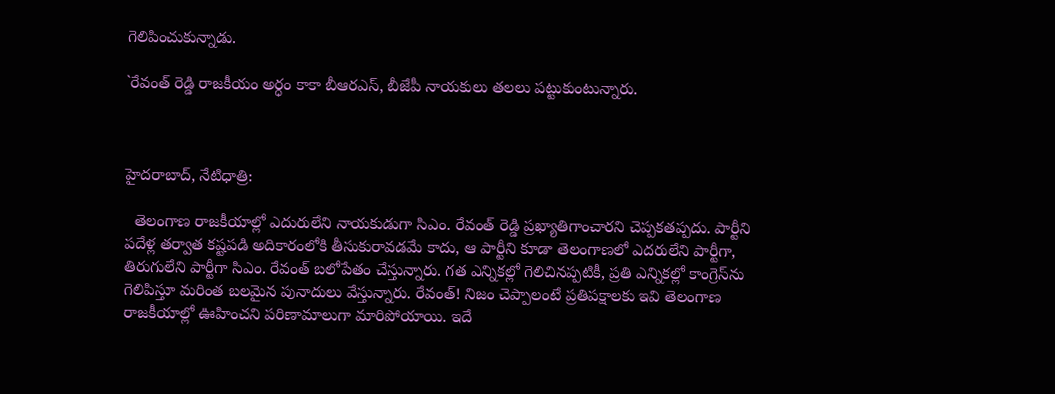గెలిపించుకున్నాడు.

`రేవంత్ రెడ్డి రాజకీయం అర్ధం కాకా బీఆరఎస్, బీజేపీ నాయకులు తలలు పట్టుకుంటున్నారు.



హైదరాబాద్, నేటిధాత్రి:

  తెలంగాణ రాజకీయాల్లో ఎదురులేని నాయకుడుగా సిఎం. రేవంత్ రెడ్డి ప్రఖ్యాతిగాంచారని చెప్పకతప్పదు. పార్టీని పదేళ్ల తర్వాత కష్టపడి అదికారంలోకి తీసుకురావడమే కాదు, ఆ పార్టీని కూడా తెలంగాణలో ఎదరులేని పార్టీగా, తిరుగులేని పార్టీగా సిఎం. రేవంత్ బలోపేతం చేస్తున్నారు. గత ఎన్నికల్లో గెలిచినప్పటికీ, ప్రతి ఎన్నికల్లో కాంగ్రెస్‌ను గెలిపిస్తూ మరింత బలమైన పునాదులు వేస్తున్నారు. రేవంత్! నిజం చెప్పాలంటే ప్రతిపక్షాలకు ఇవి తెలంగాణ రాజకీయాల్లో ఊహించని పరిణామాలుగా మారిపోయాయి. ఇదే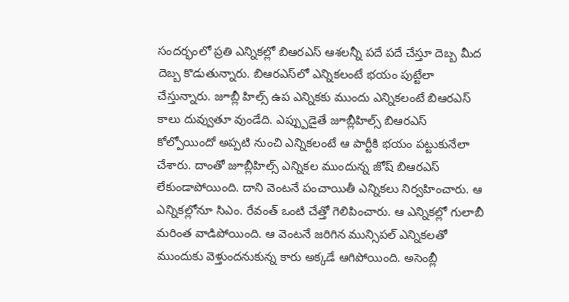సందర్భంలో ప్రతి ఎన్నికల్లో బిఆరఎస్ ఆశలన్నీ పదే పదే చేస్తూ దెబ్బ మీద దెబ్బ కొడుతున్నారు. బిఆరఎస్‌లో ఎన్నికలంటే భయం పుట్టేలా చేస్తున్నారు. జూబ్లీ హిల్స్ ఉప ఎన్నికకు ముందు ఎన్నికలంటే బిఆరఎస్ కాలు దువ్వుతూ వుండేది. ఎప్ప్పుడైతే జూబ్లీహిల్స్ బిఆరఎస్ కోల్పోయిందో అప్పటి నుంచి ఎన్నికలంటే ఆ పార్టీకి భయం పట్టుకునేలా చేశారు. దాంతో జూబ్లీహిల్స్ ఎన్నికల ముందున్న జోష్ బిఆరఎస్ లేకుండాపోయింది. దాని వెంటనే పంచాయితీ ఎన్నికలు నిర్వహించారు. ఆ ఎన్నికల్లోనూ సిఎం. రేవంత్ ఒంటి చేత్తో గెలిపించారు. ఆ ఎన్నికల్లో గులాబీ మరింత వాడిపోయింది. ఆ వెంటనే జరిగిన మున్సిపల్ ఎన్నికలతో ముందుకు వెళ్తుందనుకున్న కారు అక్కడే ఆగిపోయింది. అసెంబ్లీ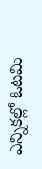ఎన్నికల్లో ఓటమి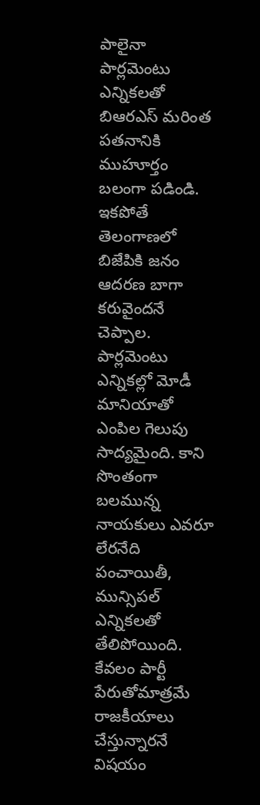పాలైనా పార్లమెంటు ఎన్నికలతో బిఆరఎస్ మరింత పతనానికి ముహూర్తం బలంగా పడిండి. ఇకపోతే తెలంగాణలో బిజేపికి జనం ఆదరణ బాగా కరువైందనే చెప్పాల. పార్లమెంటు ఎన్నికల్లో మోడీ మానియాతో ఎంపిల గెలుపు సాద్యమైంది. కాని సొంతంగా బలమున్న నాయకులు ఎవరూ లేరనేది పంచాయితీ, మున్సిపల్ ఎన్నికలతో తేలిపోయింది. కేవలం పార్టీ పేరుతోమాత్రమే రాజకీయాలు చేస్తున్నారనే విషయం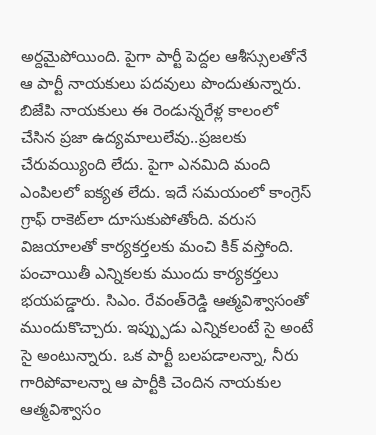అర్దమైపోయింది. పైగా పార్టీ పెద్దల ఆశీస్సులతోనే ఆ పార్టీ నాయకులు పదవులు పొందుతున్నారు. బిజేపి నాయకులు ఈ రెండున్నరేళ్ల కాలంలో చేసిన ప్రజా ఉద్యమాలులేవు..ప్రజలకు చేరువయ్యింది లేదు. పైగా ఎనమిది మంది ఎంపిలలో ఐక్యత లేదు. ఇదే సమయంలో కాంగ్రెస్ గ్రాఫ్ రాకెట్‌లా దూసుకుపోతోంది. వరుస విజయాలతో కార్యకర్తలకు మంచి కిక్ వస్తోంది. పంచాయితీ ఎన్నికలకు ముందు కార్యకర్తలు భయపడ్డారు. సిఎం. రేవంత్‌రెడ్డి ఆత్మవిశ్వాసంతో ముందుకొచ్చారు. ఇప్ప్పుడు ఎన్నికలంటే సై అంటే సై అంటున్నారు. ఒక పార్టీ బలపడాలన్నా, నీరు గారిపోవాలన్నా ఆ పార్టీకి చెందిన నాయకుల ఆత్మవిశ్వాసం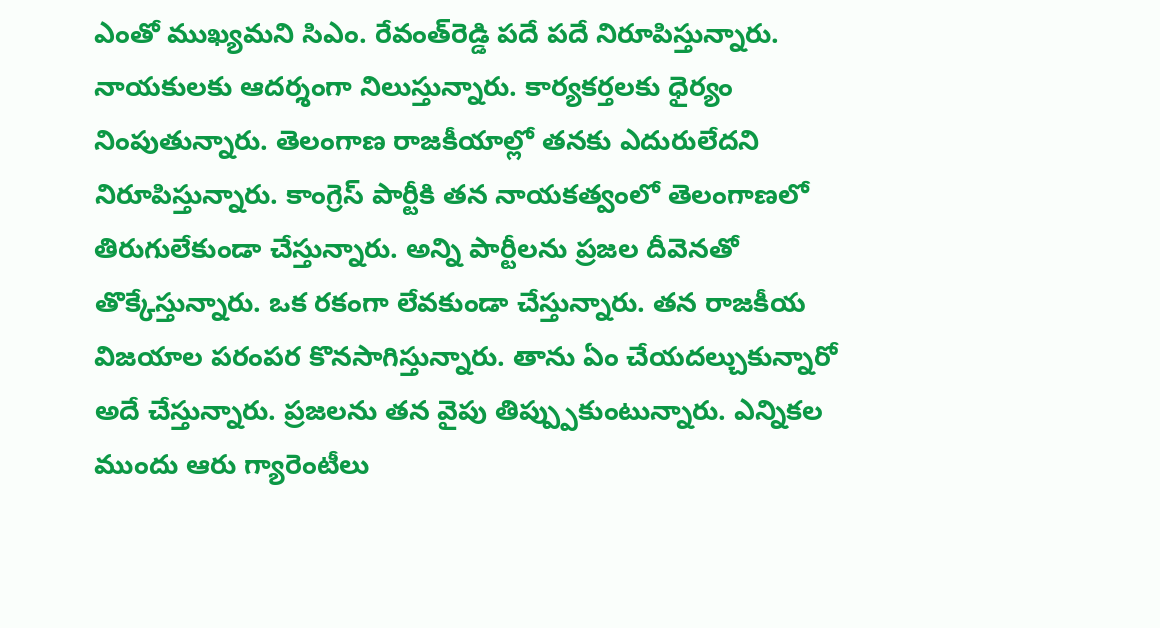ఎంతో ముఖ్యమని సిఎం. రేవంత్‌రెడ్డి పదే పదే నిరూపిస్తున్నారు. నాయకులకు ఆదర్శంగా నిలుస్తున్నారు. కార్యకర్తలకు ధైర్యం నింపుతున్నారు. తెలంగాణ రాజకీయాల్లో తనకు ఎదురులేదని నిరూపిస్తున్నారు. కాంగ్రెస్ పార్టీకి తన నాయకత్వంలో తెలంగాణలో తిరుగులేకుండా చేస్తున్నారు. అన్ని పార్టీలను ప్రజల దీవెనతో తొక్కేస్తున్నారు. ఒక రకంగా లేవకుండా చేస్తున్నారు. తన రాజకీయ విజయాల పరంపర కొనసాగిస్తున్నారు. తాను ఏం చేయదల్చుకున్నారో అదే చేస్తున్నారు. ప్రజలను తన వైపు తిప్ప్పుకుంటున్నారు. ఎన్నికల ముందు ఆరు గ్యారెంటీలు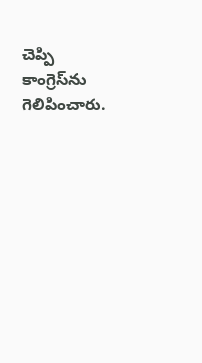చెప్పి కాంగ్రెస్‌ను గెలిపించారు.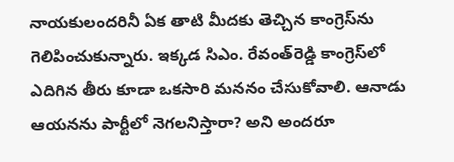నాయకులందరినీ ఏక తాటి మీదకు తెచ్చిన కాంగ్రెస్‌ను గెలిపించుకున్నారు. ఇక్కడ సిఎం. రేవంత్‌రెడ్డి కాంగ్రెస్‌లో ఎదిగిన తీరు కూడా ఒకసారి మననం చేసుకోవాలి. ఆనాడు ఆయనను పార్టీలో నెగలనిస్తారా? అని అందరూ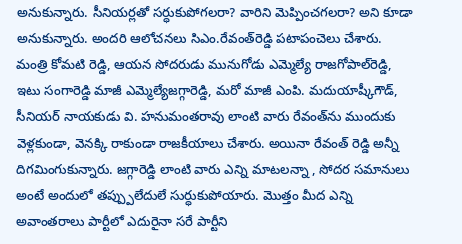అనుకున్నారు. సీనియర్లతో సర్ధుకుపోగలరా? వారిని మెప్పించగలరా? అని కూడా అనుకున్నారు. అందరి ఆలోచనలు సిఎం.రేవంత్‌రెడ్డి పటాపంచెలు చేశారు. మంత్రి కోమటి రెడ్డి, ఆయన సోదరుడు మునుగోడు ఎమ్మెల్యే రాజగోపాల్‌రెడ్డి, ఇటు సంగారెడ్డి మాజీ ఎమ్మెల్యేజగ్గారెడ్డి, మరో మాజీ ఎంపి. మదుయాష్కీగౌడ్, సీనియర్ నాయకుడు వి. హనుమంతరావు లాంటి వారు రేవంత్‌ను ముందుకు వెళ్లకుండా, వెనక్కి రాకుండా రాజకీయాలు చేశారు. అయినా రేవంత్ రెడ్డి అన్నీ దిగమింగుకున్నారు. జగ్గారెడ్డి లాంటి వారు ఎన్ని మాటలన్నా , సోదర సమానులు అంటే అందులో తప్ప్పులేదులే సుర్ధుకుపోయారు. మొత్తం మీద ఎన్ని అవాంతరాలు పార్టీలో ఎదురైనా సరే పార్టీని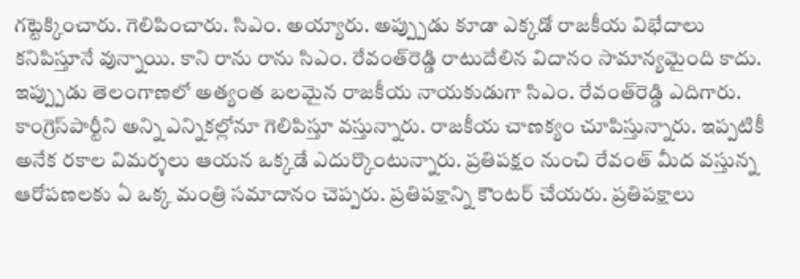గట్టెక్కించారు. గెలిపించారు. సిఎం. అయ్యారు. అప్ప్పుడు కూడా ఎక్కడో రాజకీయ విభేదాలు కనిపిస్తూనే వున్నాయి. కాని రాను రాను సిఎం. రేవంత్‌రెడ్డి రాటుదేలిన విదానం సామాన్యమైంది కాదు. ఇప్ప్పుడు తెలంగాణలో అత్యంత బలమైన రాజకీయ నాయకుడుగా సిఎం. రేవంత్‌రెడ్డి ఎదిగారు. కాంగ్రెస్‌పార్టీని అన్ని ఎన్నికల్లోనూ గెలిపిస్తూ వస్తున్నారు. రాజకీయ చాణక్యం చూపిస్తున్నారు. ఇప్పటికీ అనేక రకాల విమర్శలు ఆయన ఒక్కడే ఎదుర్కొంటున్నారు. ప్రతిపక్షం నుంచి రేవంత్ మీద వస్తున్న ఆరోపణలకు ఏ ఒక్క మంత్రి సమాదానం చెప్పరు. ప్రతిపక్షాన్ని కౌంటర్ చేయరు. ప్రతిపక్షాలు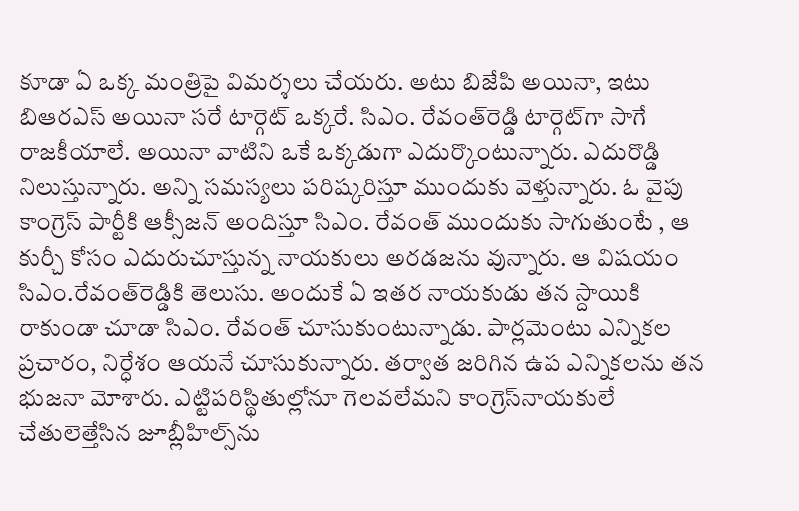కూడా ఏ ఒక్క మంత్రిపై విమర్శలు చేయరు. అటు బిజేపి అయినా, ఇటు బిఆరఎస్ అయినా సరే టార్గెట్ ఒక్కరే. సిఎం. రేవంత్‌రెడ్డి టార్గెట్‌గా సాగే రాజకీయాలే. అయినా వాటిని ఒకే ఒక్కడుగా ఎదుర్కొంటున్నారు. ఎదురొడ్డి నిలుస్తున్నారు. అన్ని సమస్యలు పరిష్కరిస్తూ ముందుకు వెళ్తున్నారు. ఓ వైపు కాంగ్రెస్ పార్టీకి ఆక్సీజన్ అందిస్తూ సిఎం. రేవంత్ ముందుకు సాగుతుంటే , ఆ కుర్చీ కోసం ఎదురుచూస్తున్న నాయకులు అరడజను వున్నారు. ఆ విషయం సిఎం.రేవంత్‌రెడ్డికి తెలుసు. అందుకే ఏ ఇతర నాయకుడు తన స్దాయికి రాకుండా చూడా సిఎం. రేవంత్ చూసుకుంటున్నాడు. పార్లమెంటు ఎన్నికల ప్రచారం, నిర్ధేశం ఆయనే చూసుకున్నారు. తర్వాత జరిగిన ఉప ఎన్నికలను తన భుజనా మోశారు. ఎట్టిపరిస్థితుల్లోనూ గెలవలేమని కాంగ్రెస్‌నాయకులే చేతులెత్తేసిన జూబ్లీహిల్స్‌ను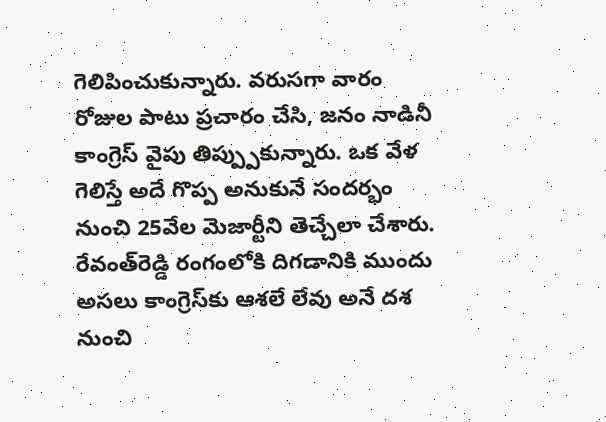గెలిపించుకున్నారు. వరుసగా వారం రోజుల పాటు ప్రచారం చేసి, జనం నాడినీ కాంగ్రెస్ వైపు తిప్ప్పుకున్నారు. ఒక వేళ గెలిస్తే అదే గొప్ప అనుకునే సందర్భం నుంచి 25వేల మెజార్టీని తెచ్చేలా చేశారు. రేవంత్‌రెడ్డి రంగంలోకి దిగడానికి ముందు అసలు కాంగ్రెస్‌కు ఆశలే లేవు అనే దశ నుంచి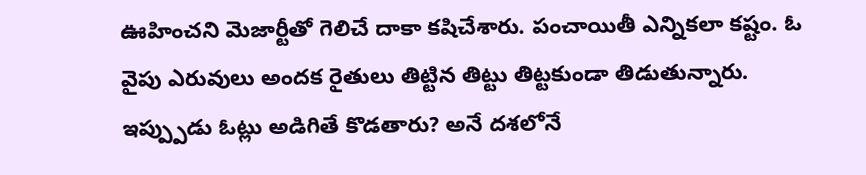ఊహించని మెజార్టీతో గెలిచే దాకా కషిచేశారు. పంచాయితీ ఎన్నికలా కష్టం. ఓ వైపు ఎరువులు అందక రైతులు తిట్టిన తిట్టు తిట్టకుండా తిడుతున్నారు. ఇప్ప్పుడు ఓట్లు అడిగితే కొడతారు? అనే దశలోనే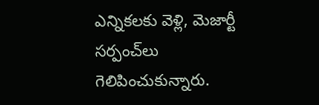ఎన్నికలకు వెళ్లి, మెజార్టీ సర్పంచ్‌లు గెలిపించుకున్నారు.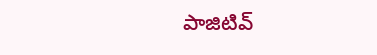పాజిటివ్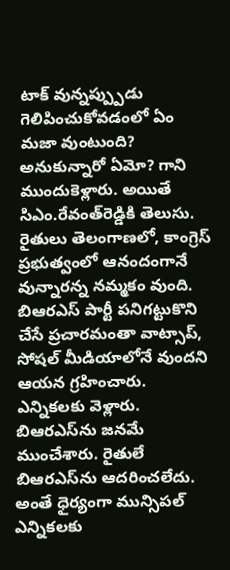టాక్ వున్నప్ప్పుడు గెలిపించుకోవడంలో ఏం మజా వుంటుంది? అనుకున్నారో ఏమో? గాని ముందుకెళ్లారు. అయితే సిఎం.రేవంత్‌రెడ్డికి తెలుసు. రైతులు తెలంగాణలో, కాంగ్రెస్ ప్రభుత్వంలో ఆనందంగానే వున్నారన్న నమ్మకం వుంది. బిఆరఎస్ పార్టీ పనిగట్టుకొని చేసే ప్రచారమంతా వాట్సాప్, సోషల్ మీడియాలోనే వుందని ఆయన గ్రహించారు. ఎన్నికలకు వెళ్లారు. బిఆరఎస్‌ను జనమే ముంచేశారు. రైతులే బిఆరఎస్‌ను ఆదరించలేదు. అంతే ధైర్యంగా మున్సిపల్ ఎన్నికలకు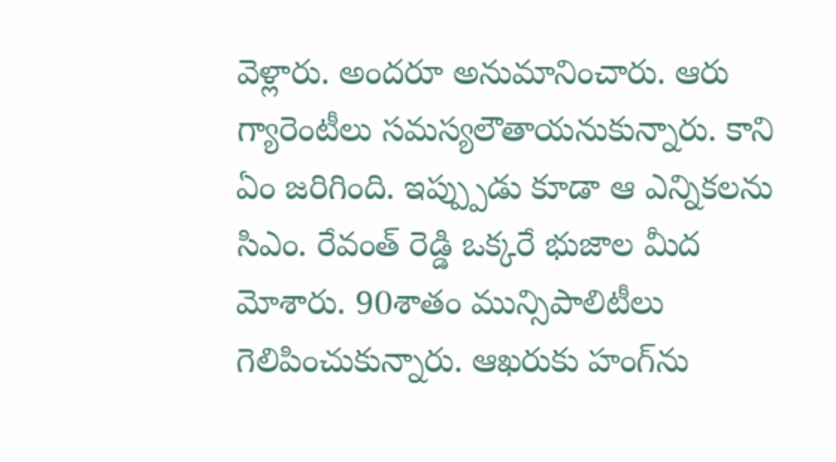వెళ్లారు. అందరూ అనుమానించారు. ఆరు గ్యారెంటీలు సమస్యలౌతాయనుకున్నారు. కాని ఏం జరిగింది. ఇప్ప్పుడు కూడా ఆ ఎన్నికలను సిఎం. రేవంత్ రెడ్డి ఒక్కరే భుజాల మీద మోశారు. 90శాతం మున్సిపాలిటీలు గెలిపించుకున్నారు. ఆఖరుకు హంగ్‌ను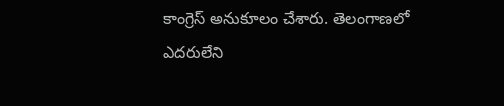కాంగ్రెస్ అనుకూలం చేశారు. తెలంగాణలో ఎదరులేని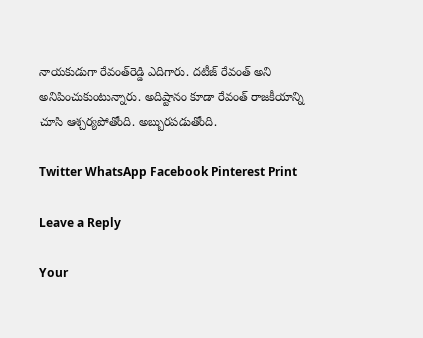నాయకుడుగా రేవంత్‌రెడ్డి ఎదిగారు. దటీజ్ రేవంత్ అని అనిపించుకుంటున్నారు. అదిష్టానం కూడా రేవంత్ రాజకీయాన్ని చూసి ఆశ్చర్యపోతోంది. అబ్బురపడుతోంది.

Twitter WhatsApp Facebook Pinterest Print

Leave a Reply

Your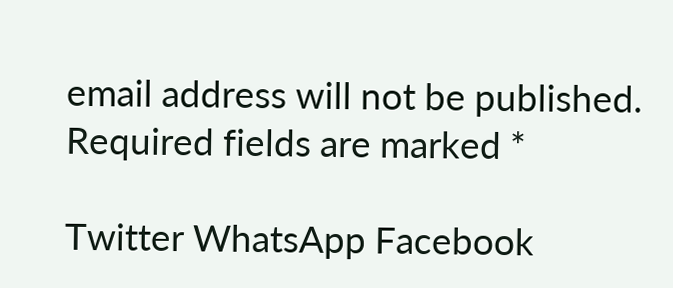email address will not be published. Required fields are marked *

Twitter WhatsApp Facebook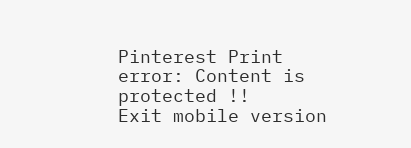Pinterest Print
error: Content is protected !!
Exit mobile version